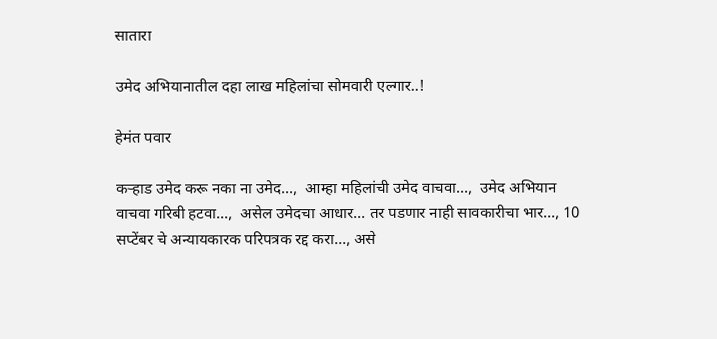सातारा

उमेद अभियानातील दहा लाख महिलांचा सोमवारी एल्गार..!

हेमंत पवार

कऱ्हाड उमेद करू नका ना उमेद...,  आम्हा महिलांची उमेद वाचवा...,  उमेद अभियान वाचवा गरिबी हटवा...,  असेल उमेदचा आधार... तर पडणार नाही सावकारीचा भार..., 10 सप्टेंबर चे अन्यायकारक परिपत्रक रद्द करा..., असे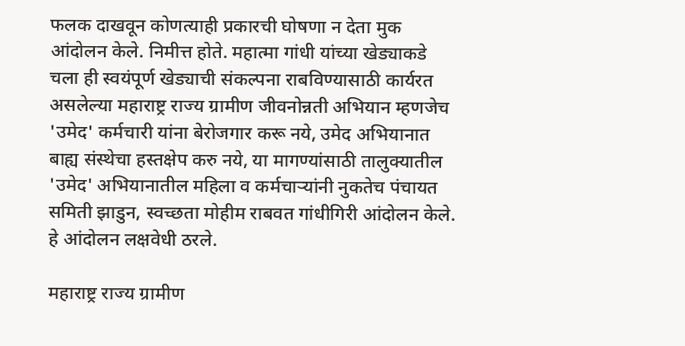फलक दाखवून कोणत्याही प्रकारची घोषणा न देता मुक आंदोलन केले. निमीत्त होते. महात्मा गांधी यांच्या खेड्याकडे चला ही स्वयंपूर्ण खेड्याची संकल्पना राबविण्यासाठी कार्यरत असलेल्या महाराष्ट्र राज्य ग्रामीण जीवनोन्नती अभियान म्हणजेच 'उमेद' कर्मचारी यांना बेरोजगार करू नये, उमेद अभियानात बाह्य संस्थेचा हस्तक्षेप करु नये, या मागण्यांसाठी तालुक्यातील 'उमेद' अभियानातील महिला व कर्मचाऱ्यांनी नुकतेच पंचायत समिती झाडुन, स्वच्छता मोहीम राबवत गांधीगिरी आंदोलन केले. हे आंदोलन लक्षवेधी ठरले.

महाराष्ट्र राज्य ग्रामीण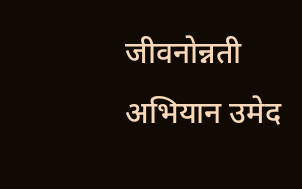जीवनोन्नती अभियान उमेद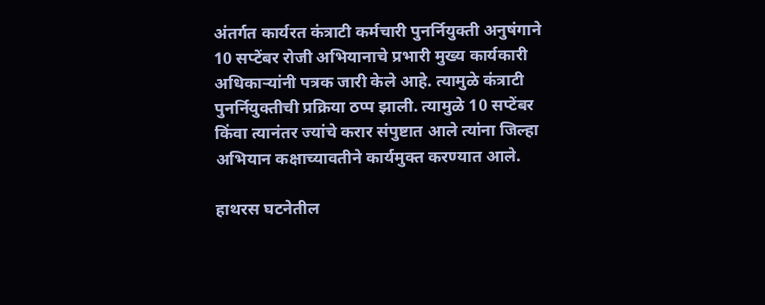अंतर्गत कार्यरत कंत्राटी कर्मचारी पुनर्नियुक्ती अनुषंगाने 10 सप्टेंबर रोजी अभियानाचे प्रभारी मुख्य कार्यकारी अधिकाऱ्यांनी पत्रक जारी केले आहे. त्यामुळे कंत्राटी पुनर्नियुक्तीची प्रक्रिया ठप्प झाली. त्यामुळे 10 सप्टेंबर किंवा त्यानंतर ज्यांचे करार संपुष्टात आले त्यांना जिल्हा अभियान कक्षाच्यावतीने कार्यमुक्त करण्यात आले.

हाथरस घटनेतील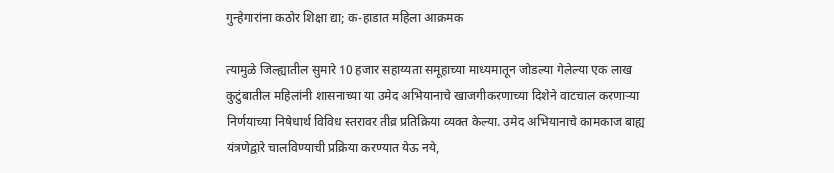गुन्हेगारांना कठोर शिक्षा द्या; क-हाडात महिला आक्रमक

त्यामुळे जिल्ह्यातील सुमारे 10 हजार सहाय्यता समूहाच्या माध्यमातून जोडल्या गेलेल्या एक लाख कुटुंबातील महिलांनी शासनाच्या या उमेद अभियानाचे खाजगीकरणाच्या दिशेने वाटचाल करणाऱ्या निर्णयाच्या निषेधार्थ विविध स्तरावर तीव्र प्रतिक्रिया व्यक्त केल्या. उमेद अभियानाचे कामकाज बाह्य यंत्रणेद्वारे चालविण्याची प्रक्रिया करण्यात येऊ नये,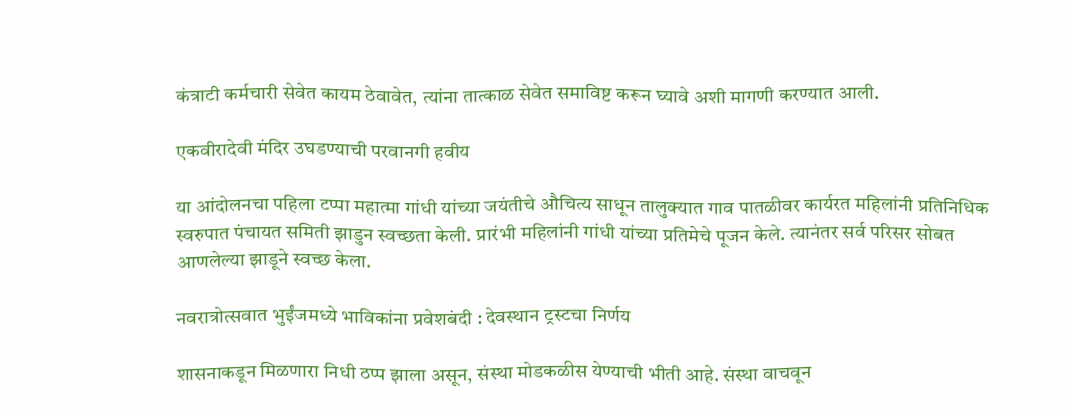कंत्राटी कर्मचारी सेवेत कायम ठेवावेत, त्यांना तात्काळ सेवेत समाविष्ट करून घ्यावे अशी मागणी करण्यात आली.

एकवीरादेवी मंदिर उघडण्याची परवानगी हवीय

या आंदोलनचा पहिला टप्पा महात्मा गांधी यांच्या जयंतीचे औचित्य साधून तालुक्यात गाव पातळीवर कार्यरत महिलांनी प्रतिनिधिक स्वरुपात पंचायत समिती झाडुन स्वच्छता केली. प्रारंभी महिलांनी गांधी यांच्या प्रतिमेचे पूजन केले. त्यानंतर सर्व परिसर सोबत आणलेल्या झाडूने स्वच्छ केला.

नवरात्रोत्सवात भुईंजमध्ये भाविकांना प्रवेशबंदी : देवस्थान ट्रस्टचा निर्णय

शासनाकडून मिळणारा निधी ठप्प झाला असून, संस्था मोडकळीस येण्याची भीती आहे. संस्था वाचवून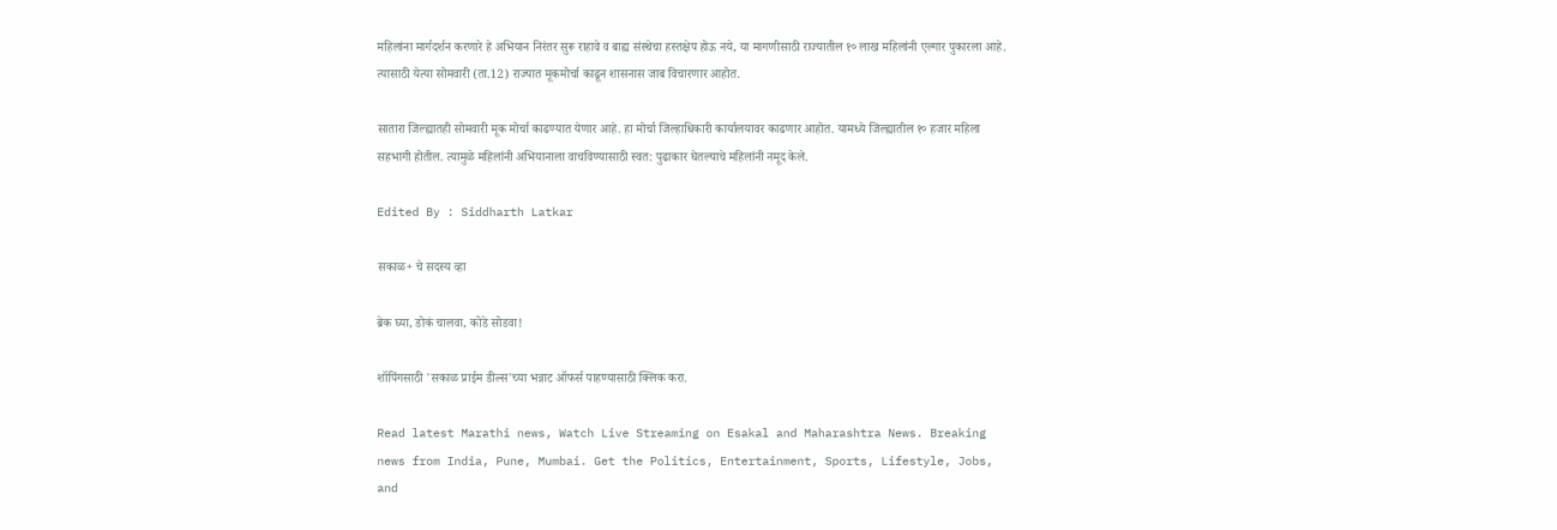महिलांना मार्गदर्शन करणारे हे अभियान निरंतर सुरू राहावे व बाह्य संस्थेचा हस्तक्षेप होऊ नये, या मागणीसाठी राज्यातील १० लाख महिलांनी एल्गार पुकारला आहे. त्यासाठी येत्या सोमवारी (ता.12) राज्यात मूकमोर्चा काढून शासनास जाब विचारणार आहोत.

सातारा जिल्ह्यातही सोमवारी मूक मोर्चा काढण्यात येणार आहे. हा मोर्चा जिल्हाधिकारी कार्यालयावर काढणार आहोत. यामध्ये जिल्ह्यातील १० हजार महिला सहभागी होतील. त्यामुळे महिलांनी अभियानाला वाचविण्यासाठी स्वत: पुढाकार घेतल्याचे महिलांनी नमूद केले.

Edited By : Siddharth Latkar

सकाळ+ चे सदस्य व्हा

ब्रेक घ्या, डोकं चालवा, कोडे सोडवा!

शॉपिंगसाठी 'सकाळ प्राईम डील्स'च्या भन्नाट ऑफर्स पाहण्यासाठी क्लिक करा.

Read latest Marathi news, Watch Live Streaming on Esakal and Maharashtra News. Breaking news from India, Pune, Mumbai. Get the Politics, Entertainment, Sports, Lifestyle, Jobs, and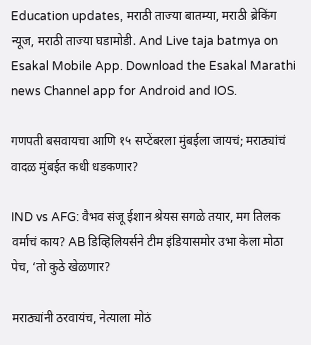Education updates, मराठी ताज्या बातम्या, मराठी ब्रेकिंग न्यूज, मराठी ताज्या घडामोडी. And Live taja batmya on Esakal Mobile App. Download the Esakal Marathi news Channel app for Android and IOS.

गणपती बसवायचा आणि १५ सप्टेंबरला मुंबईला जायचं; मराठ्यांचं वादळ मुंबईत कधी धडकणार?

IND vs AFG: वैभव संजू ईशान श्रेयस सगळे तयार, मग तिलक वर्माचं काय? AB डिव्हिलियर्सने टीम इंडियासमोर उभा केला मोठा पेच, ‘तो कुठे खेळणार?

मराठ्यांनी ठरवायंच, नेत्याला मोठं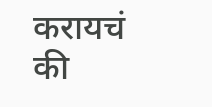करायचं की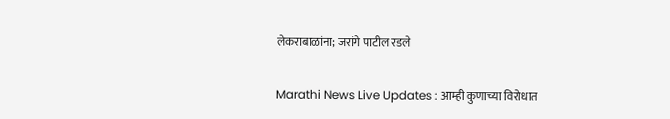लेकराबाळांना; जरांगे पाटील रडले

Marathi News Live Updates : आम्ही कुणाच्या विरोधात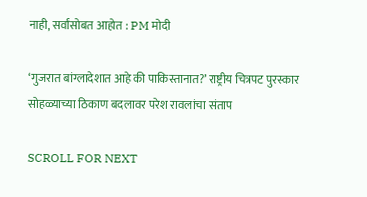नाही, सर्वांसोबत आहोत : PM मोदी

‘गुजरात बांग्लादेशात आहे की पाकिस्तानात?’ राष्ट्रीय चित्रपट पुरस्कार सोहळ्याच्या ठिकाण बदलावर परेश रावलांचा संताप

SCROLL FOR NEXT